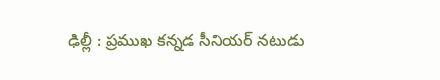ఢిల్లీ : ప్రముఖ కన్నడ సీనియర్ నటుడు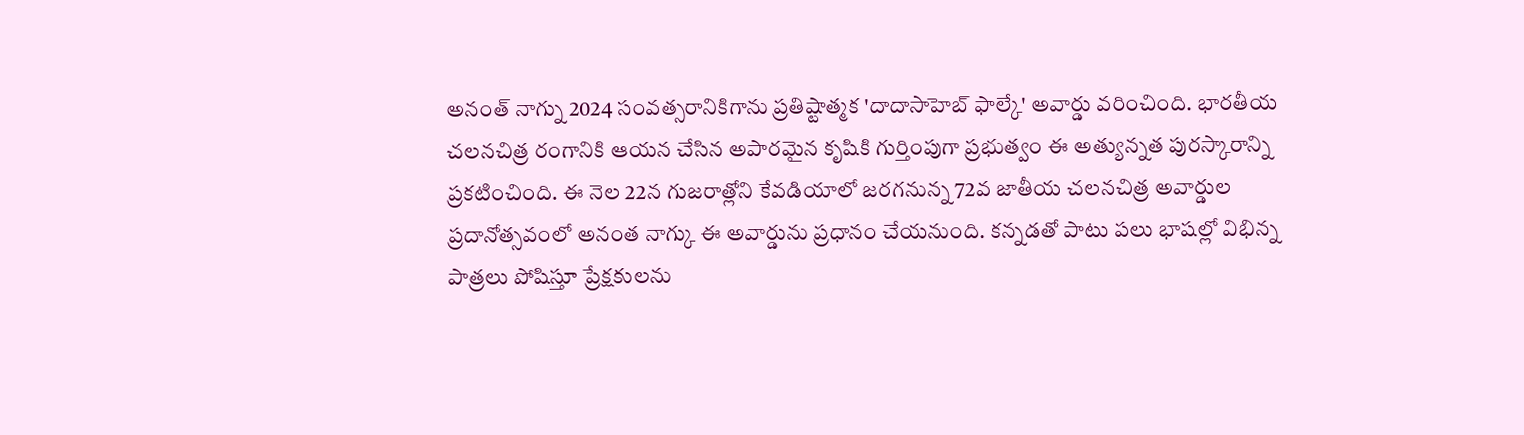అనంత్ నాగ్ను 2024 సంవత్సరానికిగాను ప్రతిష్టాత్మక 'దాదాసాహెబ్ ఫాల్కే' అవార్డు వరించింది. భారతీయ చలనచిత్ర రంగానికి ఆయన చేసిన అపారమైన కృషికి గుర్తింపుగా ప్రభుత్వం ఈ అత్యున్నత పురస్కారాన్ని ప్రకటించింది. ఈ నెల 22న గుజరాత్లోని కేవడియాలో జరగనున్న 72వ జాతీయ చలనచిత్ర అవార్డుల ప్రదానోత్సవంలో అనంత నాగ్కు ఈ అవార్డును ప్రధానం చేయనుంది. కన్నడతో పాటు పలు భాషల్లో విభిన్న పాత్రలు పోషిస్తూ ప్రేక్షకులను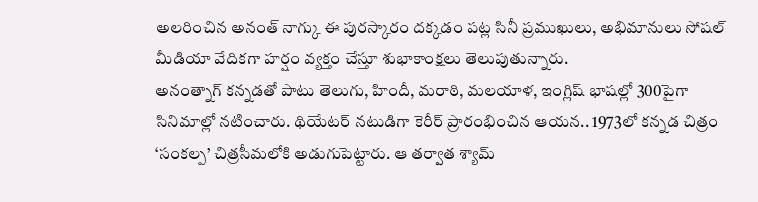అలరించిన అనంత్ నాగ్కు ఈ పురస్కారం దక్కడం పట్ల సినీ ప్రముఖులు, అభిమానులు సోషల్ మీడియా వేదికగా హర్షం వ్యక్తం చేస్తూ శుభాకాంక్షలు తెలుపుతున్నారు.
అనంత్నాగ్ కన్నడతో పాటు తెలుగు, హిందీ, మరాఠి, మలయాళ, ఇంగ్లిష్ భాషల్లో 300పైగా సినిమాల్లో నటించారు. థియేటర్ నటుడిగా కెరీర్ ప్రారంభించిన ఆయన.. 1973లో కన్నడ చిత్రం ‘సంకల్ప’ చిత్రసీమలోకి అడుగుపెట్టారు. ఆ తర్వాత శ్యామ్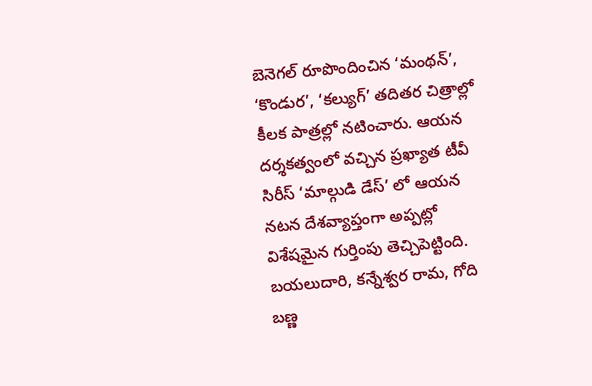బెనెగల్ రూపొందించిన ‘మంథన్’, ‘కొండుర’, ‘కల్యుగ్’ తదితర చిత్రాల్లో కీలక పాత్రల్లో నటించారు. ఆయన దర్శకత్వంలో వచ్చిన ప్రఖ్యాత టీవీ సిరీస్ ‘మాల్గుడి డేస్’ లో ఆయన నటన దేశవ్యాప్తంగా అప్పట్లో విశేషమైన గుర్తింపు తెచ్చిపెట్టింది.
బయలుదారి, కన్నేశ్వర రామ, గోది బణ్ణ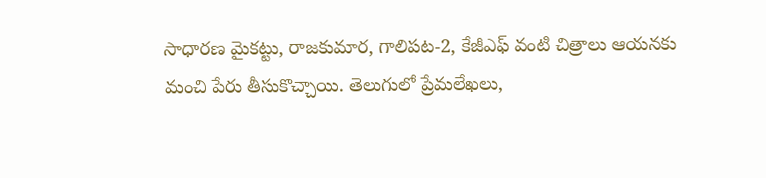సాధారణ మైకట్టు, రాజకుమార, గాలిపట-2, కేజీఎఫ్ వంటి చిత్రాలు ఆయనకు మంచి పేరు తీసుకొచ్చాయి. తెలుగులో ప్రేమలేఖలు,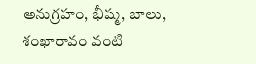అనుగ్రహం, భీష్మ, బాలు, శంఖారావం వంటి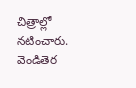చిత్రాల్లో నటించారు. వెండితెర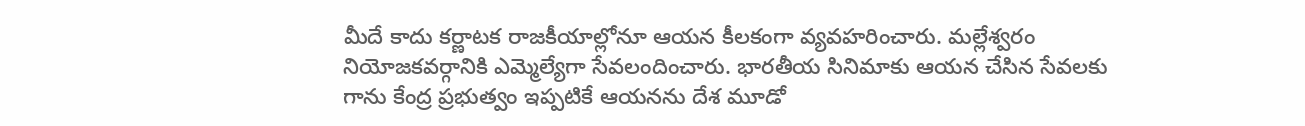మీదే కాదు కర్ణాటక రాజకీయాల్లోనూ ఆయన కీలకంగా వ్యవహరించారు. మల్లేశ్వరం నియోజకవర్గానికి ఎమ్మెల్యేగా సేవలందించారు. భారతీయ సినిమాకు ఆయన చేసిన సేవలకు గాను కేంద్ర ప్రభుత్వం ఇప్పటికే ఆయనను దేశ మూడో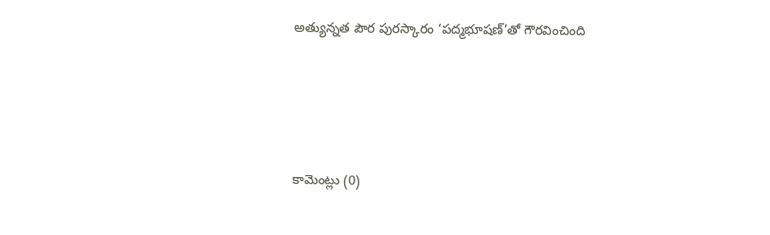అత్యున్నత పౌర పురస్కారం ‘పద్మభూషణ్’తో గౌరవించింది







కామెంట్లు (0)